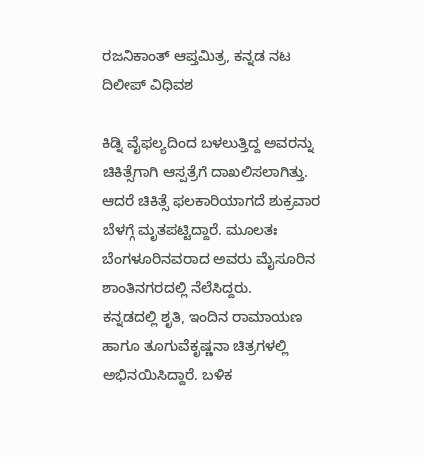ರಜನಿಕಾಂತ್ ಆಪ್ತಮಿತ್ರ, ಕನ್ನಡ ನಟ ದಿಲೀಪ್ ವಿಧಿವಶ

ಕಿಡ್ನಿ ವೈಫಲ್ಯದಿಂದ ಬಳಲುತ್ತಿದ್ದ ಅವರನ್ನು ಚಿಕಿತ್ಸೆಗಾಗಿ ಆಸ್ಪತ್ರೆಗೆ ದಾಖಲಿಸಲಾಗಿತ್ತು. ಆದರೆ ಚಿಕಿತ್ಸೆ ಫಲಕಾರಿಯಾಗದೆ ಶುಕ್ರವಾರ ಬೆಳಗ್ಗೆ ಮೃತಪಟ್ಟಿದ್ದಾರೆ. ಮೂಲತಃ ಬೆಂಗಳೂರಿನವರಾದ ಅವರು ಮೈಸೂರಿನ ಶಾಂತಿನಗರದಲ್ಲಿ ನೆಲೆಸಿದ್ದರು.
ಕನ್ನಡದಲ್ಲಿ ಶೃತಿ, ಇಂದಿನ ರಾಮಾಯಣ ಹಾಗೂ ತೂಗುವೆಕೃಷ್ಣನಾ ಚಿತ್ರಗಳಲ್ಲಿ ಅಭಿನಯಿಸಿದ್ದಾರೆ. ಬಳಿಕ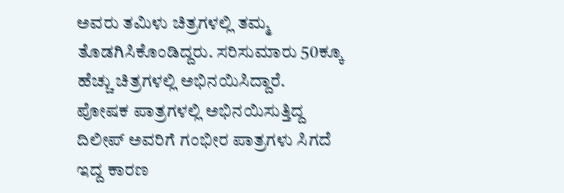ಅವರು ತಮಿಳು ಚಿತ್ರಗಳಲ್ಲಿ ತಮ್ಮ ತೊಡಗಿಸಿಕೊಂಡಿದ್ದರು. ಸರಿಸುಮಾರು 50ಕ್ಕೂ ಹೆಚ್ಚು ಚಿತ್ರಗಳಲ್ಲಿ ಅಭಿನಯಿಸಿದ್ದಾರೆ.
ಪೋಷಕ ಪಾತ್ರಗಳಲ್ಲಿ ಅಭಿನಯಿಸುತ್ತಿದ್ದ ದಿಲೀಪ್ ಅವರಿಗೆ ಗಂಭೀರ ಪಾತ್ರಗಳು ಸಿಗದೆ ಇದ್ದ ಕಾರಣ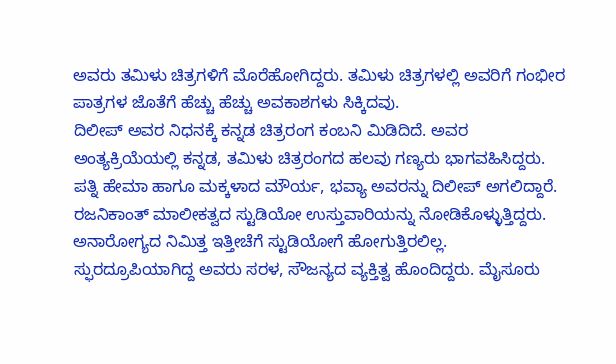ಅವರು ತಮಿಳು ಚಿತ್ರಗಳಿಗೆ ಮೊರೆಹೋಗಿದ್ದರು. ತಮಿಳು ಚಿತ್ರಗಳಲ್ಲಿ ಅವರಿಗೆ ಗಂಭೀರ ಪಾತ್ರಗಳ ಜೊತೆಗೆ ಹೆಚ್ಚು ಹೆಚ್ಚು ಅವಕಾಶಗಳು ಸಿಕ್ಕಿದವು.
ದಿಲೀಪ್ ಅವರ ನಿಧನಕ್ಕೆ ಕನ್ನಡ ಚಿತ್ರರಂಗ ಕಂಬನಿ ಮಿಡಿದಿದೆ. ಅವರ ಅಂತ್ಯಕ್ರಿಯೆಯಲ್ಲಿ ಕನ್ನಡ, ತಮಿಳು ಚಿತ್ರರಂಗದ ಹಲವು ಗಣ್ಯರು ಭಾಗವಹಿಸಿದ್ದರು. ಪತ್ನಿ ಹೇಮಾ ಹಾಗೂ ಮಕ್ಕಳಾದ ಮೌರ್ಯ, ಭವ್ಯಾ ಅವರನ್ನು ದಿಲೀಪ್ ಅಗಲಿದ್ದಾರೆ.
ರಜನಿಕಾಂತ್ ಮಾಲೀಕತ್ವದ ಸ್ಟುಡಿಯೋ ಉಸ್ತುವಾರಿಯನ್ನು ನೋಡಿಕೊಳ್ಳುತ್ತಿದ್ದರು. ಅನಾರೋಗ್ಯದ ನಿಮಿತ್ತ ಇತ್ತೀಚೆಗೆ ಸ್ಟುಡಿಯೋಗೆ ಹೋಗುತ್ತಿರಲಿಲ್ಲ. ಸ್ಫುರದ್ರೂಪಿಯಾಗಿದ್ದ ಅವರು ಸರಳ, ಸೌಜನ್ಯದ ವ್ಯಕ್ತಿತ್ವ ಹೊಂದಿದ್ದರು. ಮೈಸೂರು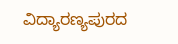ವಿದ್ಯಾರಣ್ಯಪುರದ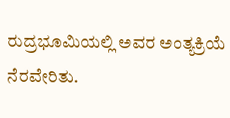ರುದ್ರಭೂಮಿಯಲ್ಲಿ ಅವರ ಅಂತ್ಯಕ್ರಿಯೆ ನೆರವೇರಿತು.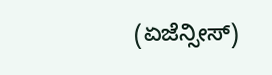(ಏಜೆನ್ಸೀಸ್)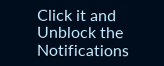Click it and Unblock the Notifications